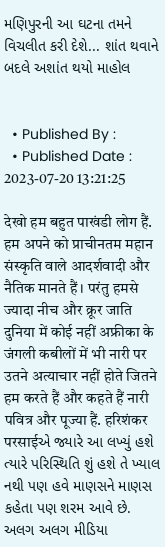મણિપુરની આ ઘટના તમને વિચલીત કરી દેશે... શાંત થવાને બદલે અશાંત થયો માહોલ


  • Published By :
  • Published Date : 2023-07-20 13:21:25

देखो हम बहुत पाखंडी लोग हैं. हम अपने को प्राचीनतम महान संस्कृति वाले आदर्शवादी और नैतिक मानते हैं। परंतु हमसे ज्यादा नीच और क्रूर जाति दुनिया में कोई नहीं अफ्रीका के जंगली कबीलों में भी नारी पर उतने अत्याचार नहीं होते जितने हम करते हैं और कहते हैं नारी पवित्र और पूज्या हैं. हरिशंकर परसाईએ જ્યારે આ લખ્યું હશે ત્યારે પરિસ્થિતિ શું હશે તે ખ્યાલ નથી પણ હવે માણસને માણસ કહેતા પણ શરમ આવે છે. અલગ અલગ મીડિયા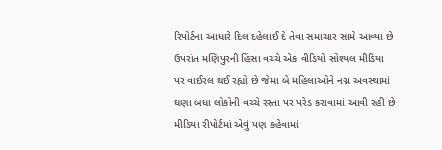રિપોર્ટના આધારે દિલ દહેલાઈ દે તેવા સમાચાર સામે આવ્યા છે ઉપરાંત મણિપુરની હિંસા વચ્ચે એક વીડિયો સોશ્યલ મીડિયા પર વાઈરલ થઈ રહ્યો છે જેમા બે મહિલાઓને નગ્ન અવસ્થામાં ઘણા બધા લોકોની વચ્ચે રસ્તા પર પરેડ કરાવામાં આવી રહી છે મીડિયા રીપોર્ટમાં એવું પણ કહેવામાં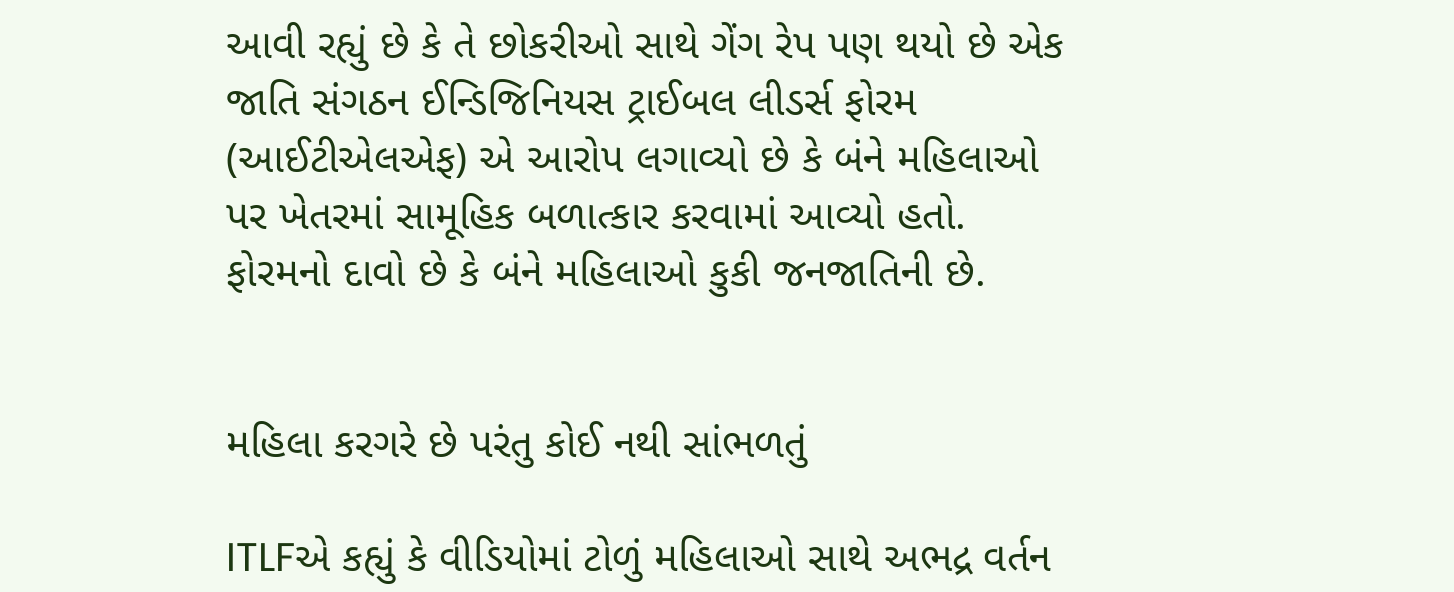આવી રહ્યું છે કે તે છોકરીઓ સાથે ગેંગ રેપ પણ થયો છે એક જાતિ સંગઠન ઈન્ડિજિનિયસ ટ્રાઈબલ લીડર્સ ફોરમ (આઈટીએલએફ) એ આરોપ લગાવ્યો છે કે બંને મહિલાઓ પર ખેતરમાં સામૂહિક બળાત્કાર કરવામાં આવ્યો હતો. ફોરમનો દાવો છે કે બંને મહિલાઓ કુકી જનજાતિની છે.


મહિલા કરગરે છે પરંતુ કોઈ નથી સાંભળતું

ITLFએ કહ્યું કે વીડિયોમાં ટોળું મહિલાઓ સાથે અભદ્ર વર્તન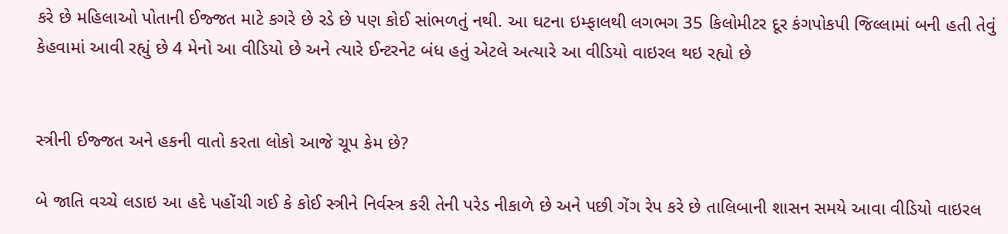કરે છે મહિલાઓ પોતાની ઈજ્જત માટે કગરે છે રડે છે પણ કોઈ સાંભળતું નથી. આ ઘટના ઇમ્ફાલથી લગભગ 35 કિલોમીટર દૂર કંગપોકપી જિલ્લામાં બની હતી તેવું કેહવામાં આવી રહ્યું છે 4 મેનો આ વીડિયો છે અને ત્યારે ઈન્ટરનેટ બંધ હતું એટલે અત્યારે આ વીડિયો વાઇરલ થઇ રહ્યો છે


સ્ત્રીની ઈજ્જત અને હકની વાતો કરતા લોકો આજે ચૂપ કેમ છે?

બે જાતિ વચ્ચે લડાઇ આ હદે પહોંચી ગઈ કે કોઈ સ્ત્રીને નિર્વસ્ત્ર કરી તેની પરેડ નીકાળે છે અને પછી ગેંગ રેપ કરે છે તાલિબાની શાસન સમયે આવા વીડિયો વાઇરલ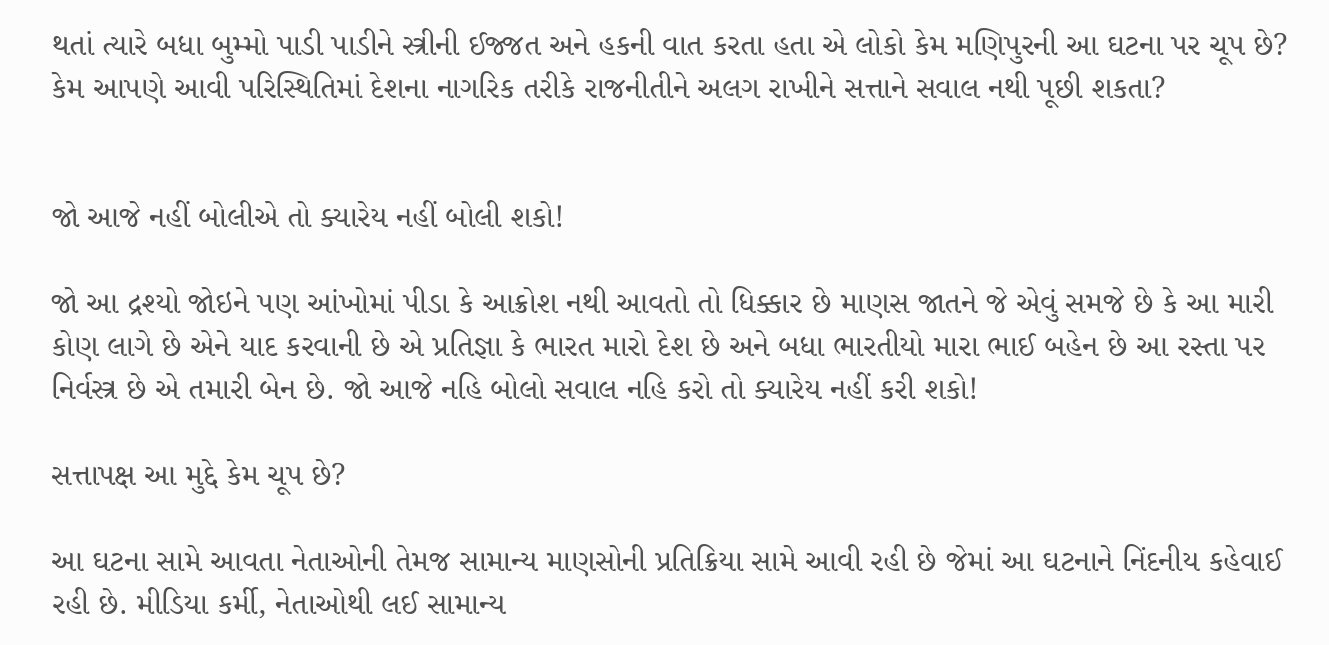થતાં ત્યારે બધા બુમ્મો પાડી પાડીને સ્ત્રીની ઈજ્જત અને હકની વાત કરતા હતા એ લોકો કેમ મણિપુરની આ ઘટના પર ચૂપ છે? કેમ આપણે આવી પરિસ્થિતિમાં દેશના નાગરિક તરીકે રાજનીતીને અલગ રાખીને સત્તાને સવાલ નથી પૂછી શકતા?


જો આજે નહીં બોલીએ તો ક્યારેય નહીં બોલી શકો!

જો આ દ્રશ્યો જોઇને પણ આંખોમાં પીડા કે આક્રોશ નથી આવતો તો ધિક્કાર છે માણસ જાતને જે એવું સમજે છે કે આ મારી કોણ લાગે છે એને યાદ કરવાની છે એ પ્રતિજ્ઞા કે ભારત મારો દેશ છે અને બધા ભારતીયો મારા ભાઈ બહેન છે આ રસ્તા પર નિર્વસ્ત્ર છે એ તમારી બેન છે. જો આજે નહિ બોલો સવાલ નહિ કરો તો ક્યારેય નહીં કરી શકો!

સત્તાપક્ષ આ મુદ્દે કેમ ચૂપ છે?

આ ઘટના સામે આવતા નેતાઓની તેમજ સામાન્ય માણસોની પ્રતિક્રિયા સામે આવી રહી છે જેમાં આ ઘટનાને નિંદનીય કહેવાઈ રહી છે. મીડિયા કર્મી, નેતાઓથી લઈ સામાન્ય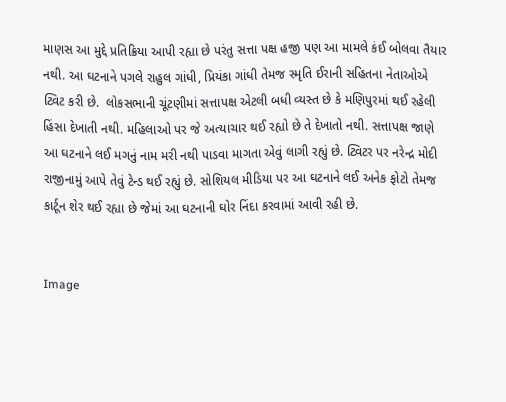માણસ આ મુદ્દે પ્રતિક્રિયા આપી રહ્યા છે પરંતુ સત્તા પક્ષ હજી પણ આ મામલે કંઈ બોલવા તૈયાર નથી. આ ઘટનાને પગલે રાહુલ ગાંધી, પ્રિયંકા ગાંધી તેમજ સ્મૃતિ ઈરાની સહિતના નેતાઓએ ટ્વિટ કરી છે.  લોકસભાની ચૂંટણીમાં સત્તાપક્ષ એટલી બધી વ્યસ્ત છે કે મણિપુરમાં થઈ રહેલી હિંસા દેખાતી નથી. મહિલાઓ પર જે અત્યાચાર થઈ રહ્યો છે તે દેખાતો નથી. સત્તાપક્ષ જાણે આ ઘટનાને લઈ મગનું નામ મરી નથી પાડવા માગતા એવું લાગી રહ્યું છે. ટ્વિટર પર નરેન્દ્ર મોદી રાજીનામું આપે તેવું ટેન્ડ થઈ રહ્યું છે. સોશિયલ મીડિયા પર આ ઘટનાને લઈ અનેક ફોટો તેમજ કાર્ટૂન શેર થઈ રહ્યા છે જેમાં આ ઘટનાની ઘોર નિંદા કરવામાં આવી રહી છે.


Image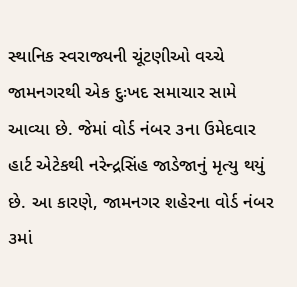સ્થાનિક સ્વરાજ્યની ચૂંટણીઓ વચ્ચે જામનગરથી એક દુઃખદ સમાચાર સામે આવ્યા છે. જેમાં વોર્ડ નંબર ૩ના ઉમેદવાર હાર્ટ એટેકથી નરેન્દ્રસિંહ જાડેજાનું મૃત્યુ થયું છે. આ કારણે, જામનગર શહેરના વોર્ડ નંબર ૩માં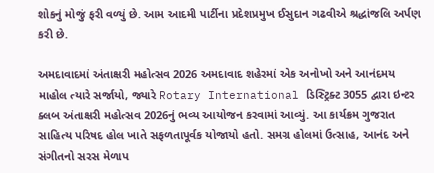શોકનું મોજું ફરી વળ્યું છે. આમ આદમી પાર્ટીના પ્રદેશપ્રમુખ ઈસુદાન ગઢવીએ શ્રદ્ધાંજલિ અર્પણ કરી છે.

અમદાવાદમાં અંતાક્ષરી મહોત્સવ 2026 અમદાવાદ શહેરમાં એક અનોખો અને આનંદમય માહોલ ત્યારે સર્જાયો, જ્યારે Rotary International ડિસ્ટ્રિક્ટ 3055 દ્વારા ઇન્ટર ક્લબ અંતાક્ષરી મહોત્સવ 2026નું ભવ્ય આયોજન કરવામાં આવ્યું. આ કાર્યક્રમ ગુજરાત સાહિત્ય પરિષદ હોલ ખાતે સફળતાપૂર્વક યોજાયો હતો. સમગ્ર હોલમાં ઉત્સાહ, આનંદ અને સંગીતનો સરસ મેળાપ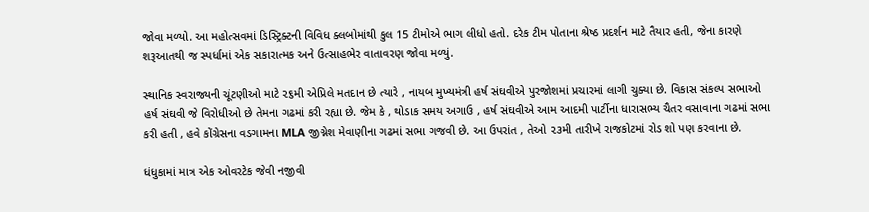જોવા મળ્યો. આ મહોત્સવમાં ડિસ્ટ્રિક્ટની વિવિધ ક્લબોમાંથી કુલ 15 ટીમોએ ભાગ લીધો હતો. દરેક ટીમ પોતાના શ્રેષ્ઠ પ્રદર્શન માટે તૈયાર હતી, જેના કારણે શરૂઆતથી જ સ્પર્ધામાં એક સકારાત્મક અને ઉત્સાહભેર વાતાવરણ જોવા મળ્યું.

સ્થાનિક સ્વરાજ્યની ચૂંટણીઓ માટે ૨૬મી એપ્રિલે મતદાન છે ત્યારે , નાયબ મુખ્યમંત્રી હર્ષ સંઘવીએ પુરજોશમાં પ્રચારમાં લાગી ચુક્યા છે. વિકાસ સંકલ્પ સભાઓ હર્ષ સંઘવી જે વિરોધીઓ છે તેમના ગઢમાં કરી રહ્યા છે. જેમ કે , થોડાક સમય અગાઉ , હર્ષ સંઘવીએ આમ આદમી પાર્ટીના ધારાસભ્ય ચૈતર વસાવાના ગઢમાં સભા કરી હતી , હવે કોંગ્રેસના વડગામના MLA જીગ્નેશ મેવાણીના ગઢમાં સભા ગજવી છે. આ ઉપરાંત , તેઓ ૨૩મી તારીખે રાજકોટમાં રોડ શો પણ કરવાના છે.

ધંધુકામાં માત્ર એક ઓવરટેક જેવી નજીવી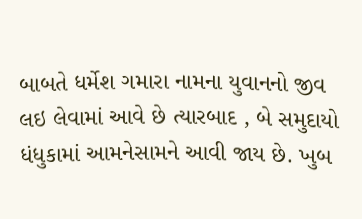બાબતે ધર્મેશ ગમારા નામના યુવાનનો જીવ લઇ લેવામાં આવે છે ત્યારબાદ , બે સમુદાયો ધંધુકામાં આમનેસામને આવી જાય છે. ખુબ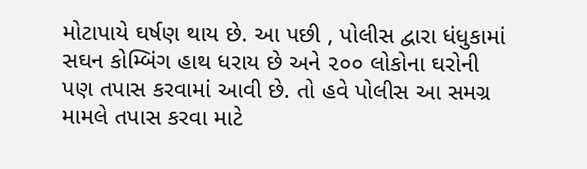મોટાપાયે ઘર્ષણ થાય છે. આ પછી , પોલીસ દ્વારા ધંધુકામાં સઘન કોમ્બિંગ હાથ ધરાય છે અને ૨૦૦ લોકોના ઘરોની પણ તપાસ કરવામાં આવી છે. તો હવે પોલીસ આ સમગ્ર મામલે તપાસ કરવા માટે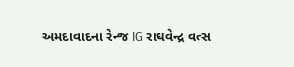અમદાવાદના રેન્જ IG રાઘવેન્દ્ર વત્સ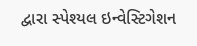દ્વારા સ્પેશ્યલ ઇન્વેસ્ટિગેશન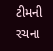ટીમની રચના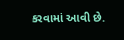કરવામાં આવી છે.